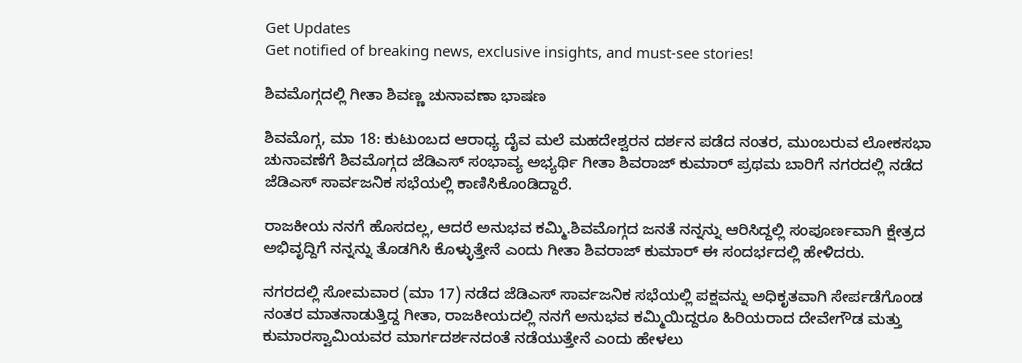Get Updates
Get notified of breaking news, exclusive insights, and must-see stories!

ಶಿವಮೊಗ್ಗದಲ್ಲಿ ಗೀತಾ ಶಿವಣ್ಣ ಚುನಾವಣಾ ಭಾಷಣ

ಶಿವಮೊಗ್ಗ, ಮಾ 18: ಕುಟುಂಬದ ಆರಾಧ್ಯ ದೈವ ಮಲೆ ಮಹದೇಶ್ವರನ ದರ್ಶನ ಪಡೆದ ನಂತರ, ಮುಂಬರುವ ಲೋಕಸಭಾ ಚುನಾವಣೆಗೆ ಶಿವಮೊಗ್ಗದ ಜೆಡಿಎಸ್ ಸಂಭಾವ್ಯ ಅಭ್ಯರ್ಥಿ ಗೀತಾ ಶಿವರಾಜ್ ಕುಮಾರ್ ಪ್ರಥಮ ಬಾರಿಗೆ ನಗರದಲ್ಲಿ ನಡೆದ ಜೆಡಿಎಸ್ ಸಾರ್ವಜನಿಕ ಸಭೆಯಲ್ಲಿ ಕಾಣಿಸಿಕೊಂಡಿದ್ದಾರೆ.

ರಾಜಕೀಯ ನನಗೆ ಹೊಸದಲ್ಲ, ಆದರೆ ಅನುಭವ ಕಮ್ಮಿ.ಶಿವಮೊಗ್ಗದ ಜನತೆ ನನ್ನನ್ನು ಆರಿಸಿದ್ದಲ್ಲಿ ಸಂಪೂರ್ಣವಾಗಿ ಕ್ಷೇತ್ರದ ಅಭಿವೃದ್ದಿಗೆ ನನ್ನನ್ನು ತೊಡಗಿಸಿ ಕೊಳ್ಳುತ್ತೇನೆ ಎಂದು ಗೀತಾ ಶಿವರಾಜ್ ಕುಮಾರ್ ಈ ಸಂದರ್ಭದಲ್ಲಿ ಹೇಳಿದರು.

ನಗರದಲ್ಲಿ ಸೋಮವಾರ (ಮಾ 17) ನಡೆದ ಜೆಡಿಎಸ್ ಸಾರ್ವಜನಿಕ ಸಭೆಯಲ್ಲಿ ಪಕ್ಷವನ್ನು ಅಧಿಕೃತವಾಗಿ ಸೇರ್ಪಡೆಗೊಂಡ ನಂತರ ಮಾತನಾಡುತ್ತಿದ್ದ ಗೀತಾ, ರಾಜಕೀಯದಲ್ಲಿ ನನಗೆ ಅನುಭವ ಕಮ್ಮಿಯಿದ್ದರೂ ಹಿರಿಯರಾದ ದೇವೇಗೌಡ ಮತ್ತು ಕುಮಾರಸ್ವಾಮಿಯವರ ಮಾರ್ಗದರ್ಶನದಂತೆ ನಡೆಯುತ್ತೇನೆ ಎಂದು ಹೇಳಲು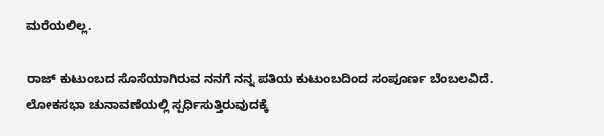ಮರೆಯಲಿಲ್ಲ.

ರಾಜ್ ಕುಟುಂಬದ ಸೊಸೆಯಾಗಿರುವ ನನಗೆ ನನ್ನ ಪತಿಯ ಕುಟುಂಬದಿಂದ ಸಂಪೂರ್ಣ ಬೆಂಬಲವಿದೆ. ಲೋಕಸಭಾ ಚುನಾವಣೆಯಲ್ಲಿ ಸ್ಪರ್ಧಿಸುತ್ತಿರುವುದಕ್ಕೆ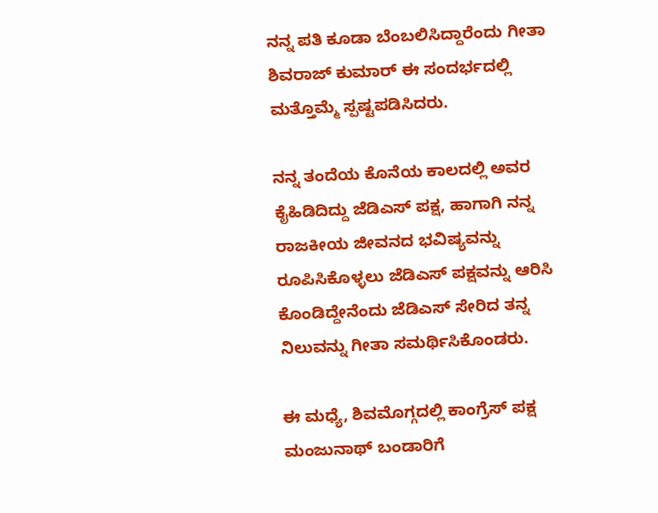ನನ್ನ ಪತಿ ಕೂಡಾ ಬೆಂಬಲಿಸಿದ್ದಾರೆಂದು ಗೀತಾ ಶಿವರಾಜ್ ಕುಮಾರ್ ಈ ಸಂದರ್ಭದಲ್ಲಿ ಮತ್ತೊಮ್ಮೆ ಸ್ಪಷ್ಟಪಡಿಸಿದರು.

ನನ್ನ ತಂದೆಯ ಕೊನೆಯ ಕಾಲದಲ್ಲಿ ಅವರ ಕೈಹಿಡಿದಿದ್ದು ಜೆಡಿಎಸ್ ಪಕ್ಷ, ಹಾಗಾಗಿ ನನ್ನ ರಾಜಕೀಯ ಜೀವನದ ಭವಿಷ್ಯವನ್ನು ರೂಪಿಸಿಕೊಳ್ಳಲು ಜೆಡಿಎಸ್ ಪಕ್ಷವನ್ನು ಆರಿಸಿ ಕೊಂಡಿದ್ದೇನೆಂದು ಜೆಡಿಎಸ್ ಸೇರಿದ ತನ್ನ ನಿಲುವನ್ನು ಗೀತಾ ಸಮರ್ಥಿಸಿಕೊಂಡರು.

ಈ ಮಧ್ಯೆ, ಶಿವಮೊಗ್ಗದಲ್ಲಿ ಕಾಂಗ್ರೆಸ್ ಪಕ್ಷ ಮಂಜುನಾಥ್ ಬಂಡಾರಿಗೆ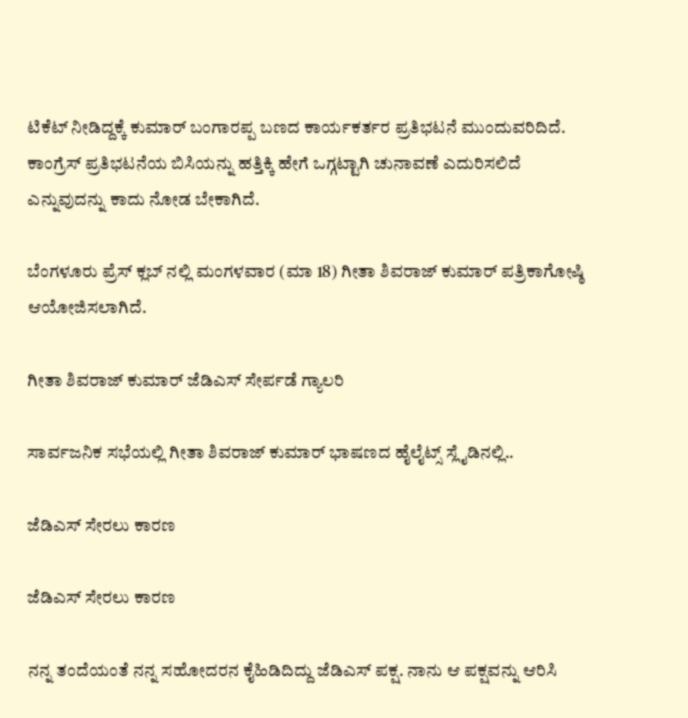ಟಿಕೆಟ್ ನೀಡಿದ್ದಕ್ಕೆ ಕುಮಾರ್ ಬಂಗಾರಪ್ಪ ಬಣದ ಕಾರ್ಯಕರ್ತರ ಪ್ರತಿಭಟನೆ ಮುಂದುವರಿದಿದೆ. ಕಾಂಗ್ರೆಸ್ ಪ್ರತಿಭಟನೆಯ ಬಿಸಿಯನ್ನು ಹತ್ತಿಕ್ಕಿ ಹೇಗೆ ಒಗ್ಗಟ್ಟಾಗಿ ಚುನಾವಣೆ ಎದುರಿಸಲಿದೆ ಎನ್ನುವುದನ್ನು ಕಾದು ನೋಡ ಬೇಕಾಗಿದೆ.

ಬೆಂಗಳೂರು ಪ್ರೆಸ್ ಕ್ಲಬ್ ನಲ್ಲಿ ಮಂಗಳವಾರ (ಮಾ 18) ಗೀತಾ ಶಿವರಾಜ್ ಕುಮಾರ್ ಪತ್ರಿಕಾಗೋಷ್ಠಿ ಆಯೋಜಿಸಲಾಗಿದೆ.

ಗೀತಾ ಶಿವರಾಜ್ ಕುಮಾರ್ ಜೆಡಿಎಸ್ ಸೇರ್ಪಡೆ ಗ್ಯಾಲರಿ

ಸಾರ್ವಜನಿಕ ಸಭೆಯಲ್ಲಿ ಗೀತಾ ಶಿವರಾಜ್ ಕುಮಾರ್ ಭಾಷಣದ ಹೈಲೈಟ್ಸ್ ಸ್ಲೈಡಿನಲ್ಲಿ..

ಜೆಡಿಎಸ್ ಸೇರಲು ಕಾರಣ

ಜೆಡಿಎಸ್ ಸೇರಲು ಕಾರಣ

ನನ್ನ ತಂದೆಯಂತೆ ನನ್ನ ಸಹೋದರನ ಕೈಹಿಡಿದಿದ್ದು ಜೆಡಿಎಸ್ ಪಕ್ಷ. ನಾನು ಆ ಪಕ್ಷವನ್ನು ಆರಿಸಿ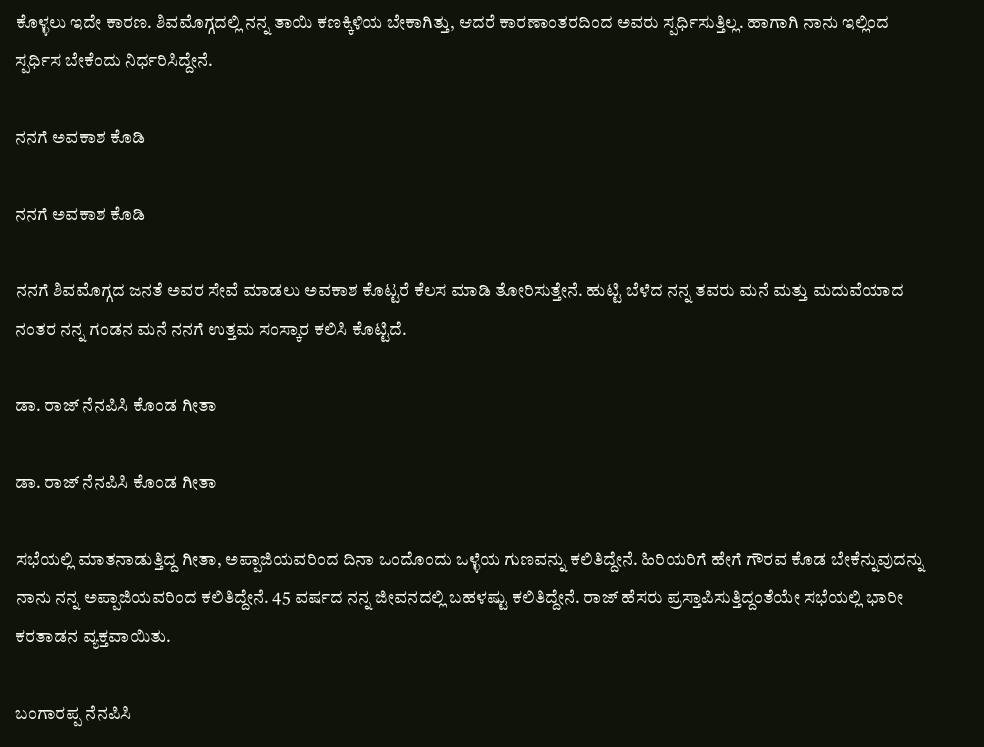ಕೊಳ್ಳಲು ಇದೇ ಕಾರಣ. ಶಿವಮೊಗ್ಗದಲ್ಲಿ ನನ್ನ ತಾಯಿ ಕಣಕ್ಕಿಳಿಯ ಬೇಕಾಗಿತ್ತು, ಆದರೆ ಕಾರಣಾಂತರದಿಂದ ಅವರು ಸ್ಪರ್ಧಿಸುತ್ತಿಲ್ಲ. ಹಾಗಾಗಿ ನಾನು ಇಲ್ಲಿಂದ ಸ್ಪರ್ಧಿಸ ಬೇಕೆಂದು ನಿರ್ಧರಿಸಿದ್ದೇನೆ.

ನನಗೆ ಅವಕಾಶ ಕೊಡಿ

ನನಗೆ ಅವಕಾಶ ಕೊಡಿ

ನನಗೆ ಶಿವಮೊಗ್ಗದ ಜನತೆ ಅವರ ಸೇವೆ ಮಾಡಲು ಅವಕಾಶ ಕೊಟ್ಟರೆ ಕೆಲಸ ಮಾಡಿ ತೋರಿಸುತ್ತೇನೆ. ಹುಟ್ಟಿ ಬೆಳೆದ ನನ್ನ ತವರು ಮನೆ ಮತ್ತು ಮದುವೆಯಾದ ನಂತರ ನನ್ನ ಗಂಡನ ಮನೆ ನನಗೆ ಉತ್ತಮ ಸಂಸ್ಕಾರ ಕಲಿಸಿ ಕೊಟ್ಟಿದೆ.

ಡಾ. ರಾಜ್ ನೆನಪಿಸಿ ಕೊಂಡ ಗೀತಾ

ಡಾ. ರಾಜ್ ನೆನಪಿಸಿ ಕೊಂಡ ಗೀತಾ

ಸಭೆಯಲ್ಲಿ ಮಾತನಾಡುತ್ತಿದ್ದ ಗೀತಾ, ಅಪ್ಪಾಜಿಯವರಿಂದ ದಿನಾ ಒಂದೊಂದು ಒಳ್ಳೆಯ ಗುಣವನ್ನು ಕಲಿತಿದ್ದೇನೆ. ಹಿರಿಯರಿಗೆ ಹೇಗೆ ಗೌರವ ಕೊಡ ಬೇಕೆನ್ನುವುದನ್ನು ನಾನು ನನ್ನ ಅಪ್ಪಾಜಿಯವರಿಂದ ಕಲಿತಿದ್ದೇನೆ. 45 ವರ್ಷದ ನನ್ನ ಜೀವನದಲ್ಲಿ ಬಹಳಷ್ಟು ಕಲಿತಿದ್ದೇನೆ. ರಾಜ್ ಹೆಸರು ಪ್ರಸ್ತಾಪಿಸುತ್ತಿದ್ದಂತೆಯೇ ಸಭೆಯಲ್ಲಿ ಭಾರೀ ಕರತಾಡನ ವ್ಯಕ್ತವಾಯಿತು.

ಬಂಗಾರಪ್ಪ ನೆನಪಿಸಿ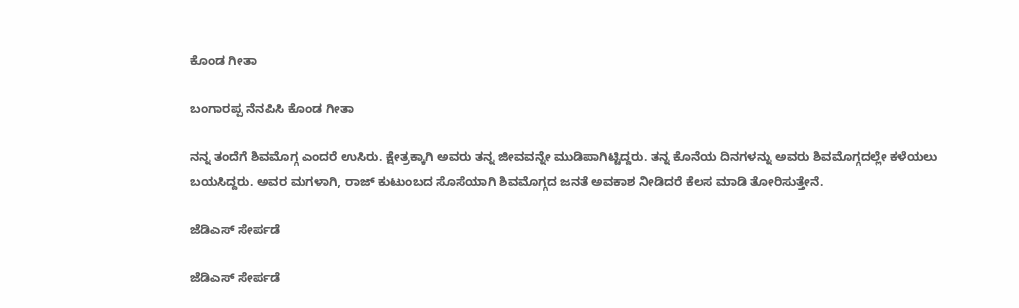ಕೊಂಡ ಗೀತಾ

ಬಂಗಾರಪ್ಪ ನೆನಪಿಸಿ ಕೊಂಡ ಗೀತಾ

ನನ್ನ ತಂದೆಗೆ ಶಿವಮೊಗ್ಗ ಎಂದರೆ ಉಸಿರು. ಕ್ಷೇತ್ರಕ್ಕಾಗಿ ಅವರು ತನ್ನ ಜೀವವನ್ನೇ ಮುಡಿಪಾಗಿಟ್ಟಿದ್ದರು. ತನ್ನ ಕೊನೆಯ ದಿನಗಳನ್ನು ಅವರು ಶಿವಮೊಗ್ಗದಲ್ಲೇ ಕಳೆಯಲು ಬಯಸಿದ್ದರು. ಅವರ ಮಗಳಾಗಿ, ರಾಜ್ ಕುಟುಂಬದ ಸೊಸೆಯಾಗಿ ಶಿವಮೊಗ್ಗದ ಜನತೆ ಅವಕಾಶ ನೀಡಿದರೆ ಕೆಲಸ ಮಾಡಿ ತೋರಿಸುತ್ತೇನೆ.

ಜೆಡಿಎಸ್ ಸೇರ್ಪಡೆ

ಜೆಡಿಎಸ್ ಸೇರ್ಪಡೆ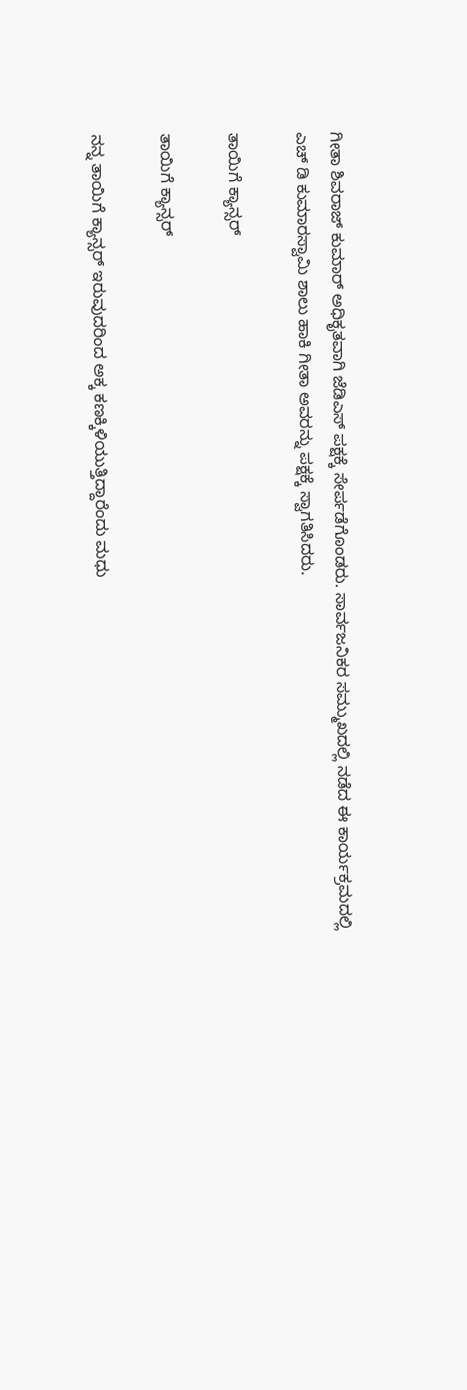ಗೀತಾ ಶಿವರಾಜ್ ಕುಮಾರ್ ಅಧಿಕೃತವಾಗಿ ಜೆಡಿಎಸ್ ಪಕ್ಷಕ್ಕೆ ಸೇರ್ಪಡೆಗೊಂಡರು. ಸಾರ್ವಜನಿಕರ ಸಮ್ಮುಖದಲ್ಲಿ ನಡೆದ ಈ ಕಾರ್ಯಕ್ರಮದಲ್ಲಿ ಎಚ್ ಡಿ ಕುಮಾರಸ್ವಾಮಿ ಶಾಲು ಹಾಕಿ ಗೀತಾ ಅವರನ್ನು ಪಕ್ಷಕ್ಕೆ ಸ್ವಾಗತಿಸಿದರು.

ತಾಯಿಗೆ ಕ್ಯಾನ್ಸರ್

ತಾಯಿಗೆ ಕ್ಯಾನ್ಸರ್

ನನ್ನ ತಾಯಿಗೆ ಕ್ಯಾನ್ಸರ್ ಇರುವುದರಿಂದ ಅಕ್ಕ ಕಣಕ್ಕಿಳಿಯುತ್ತಿದ್ದಾರೆಂದು ಮಧು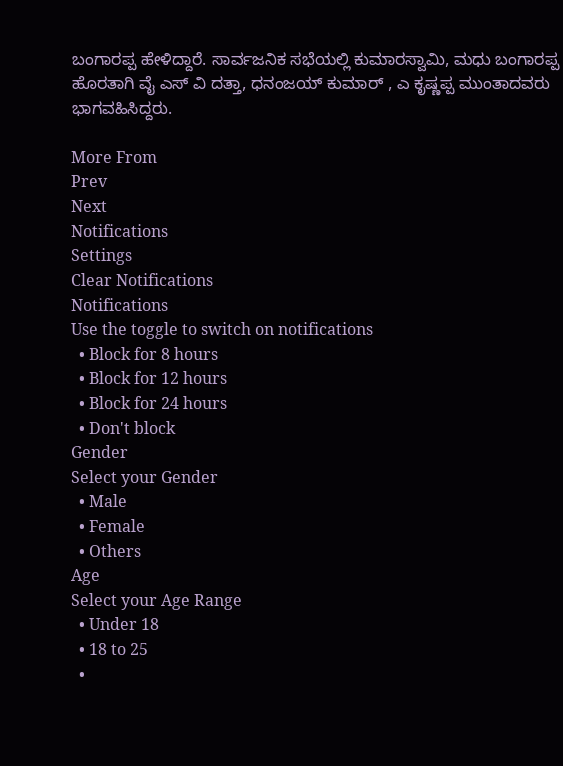ಬಂಗಾರಪ್ಪ ಹೇಳಿದ್ದಾರೆ. ಸಾರ್ವಜನಿಕ ಸಭೆಯಲ್ಲಿ ಕುಮಾರಸ್ವಾಮಿ, ಮಧು ಬಂಗಾರಪ್ಪ ಹೊರತಾಗಿ ವೈ ಎಸ್ ವಿ ದತ್ತಾ, ಧನಂಜಯ್ ಕುಮಾರ್ , ಎ ಕೃಷ್ಣಪ್ಪ ಮುಂತಾದವರು ಭಾಗವಹಿಸಿದ್ದರು.

More From
Prev
Next
Notifications
Settings
Clear Notifications
Notifications
Use the toggle to switch on notifications
  • Block for 8 hours
  • Block for 12 hours
  • Block for 24 hours
  • Don't block
Gender
Select your Gender
  • Male
  • Female
  • Others
Age
Select your Age Range
  • Under 18
  • 18 to 25
  •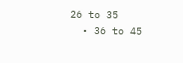26 to 35
  • 36 to 45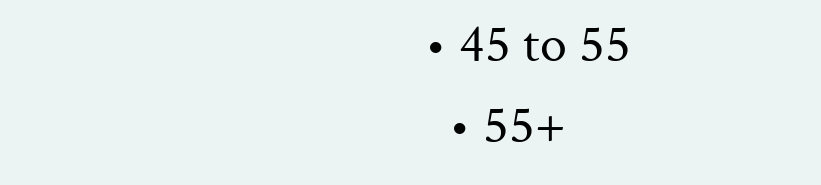• 45 to 55
  • 55+